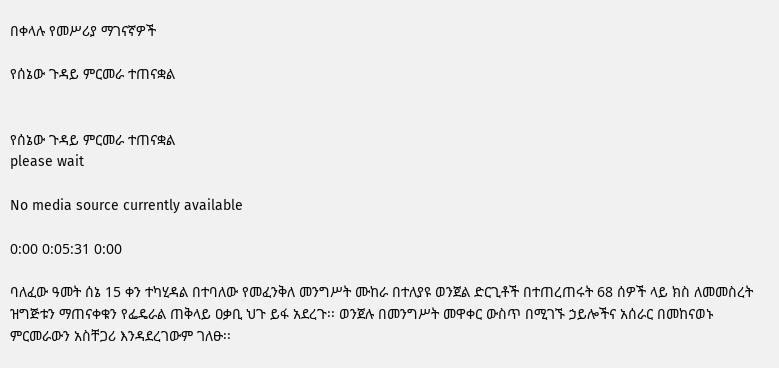በቀላሉ የመሥሪያ ማገናኛዎች

የሰኔው ጉዳይ ምርመራ ተጠናቋል


የሰኔው ጉዳይ ምርመራ ተጠናቋል
please wait

No media source currently available

0:00 0:05:31 0:00

ባለፈው ዓመት ሰኔ 15 ቀን ተካሂዳል በተባለው የመፈንቅለ መንግሥት ሙከራ በተለያዩ ወንጀል ድርጊቶች በተጠረጠሩት 68 ሰዎች ላይ ክስ ለመመስረት ዝግጅቱን ማጠናቀቁን የፌዴራል ጠቅላይ ዐቃቢ ህጉ ይፋ አደረጉ፡፡ ወንጀሉ በመንግሥት መዋቀር ውስጥ በሚገኙ ኃይሎችና አሰራር በመከናወኑ ምርመራውን አስቸጋሪ እንዳደረገውም ገለፁ፡፡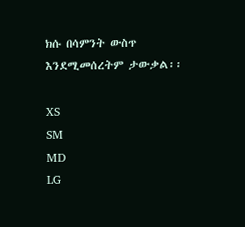ክሱ በሳምንት ውስጥ እንደሚመሰረትም ታውቃል፡፡

XS
SM
MD
LG